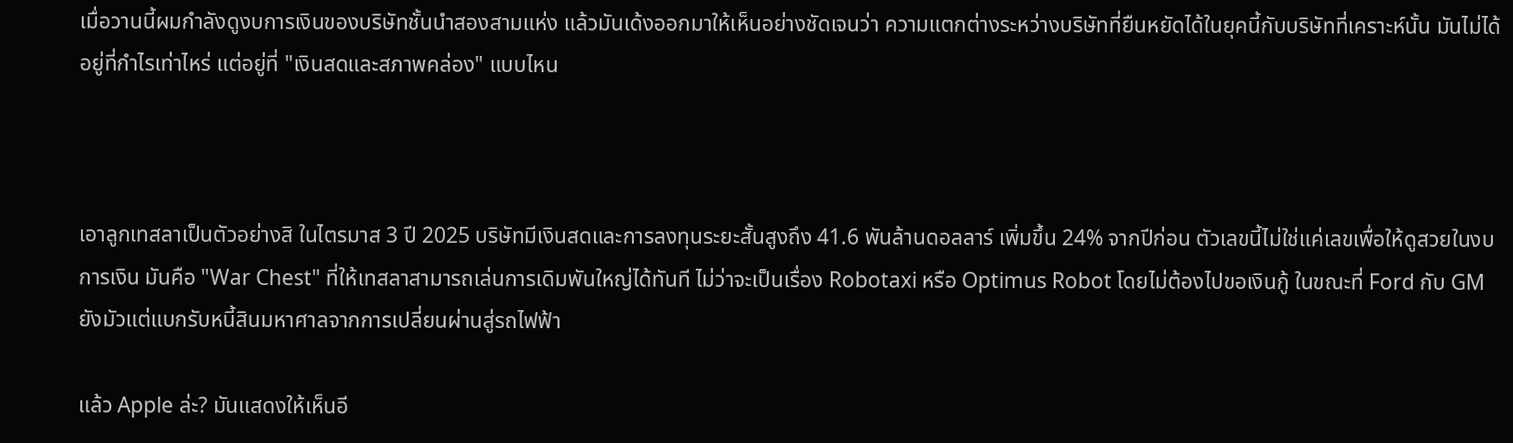เมื่อวานนี้ผมกำลังดูงบการเงินของบริษัทชั้นนำสองสามแห่ง แล้วมันเด้งออกมาให้เห็นอย่างชัดเจนว่า ความแตกต่างระหว่างบริษัทที่ยืนหยัดได้ในยุคนี้กับบริษัทที่เคราะห์นั้น มันไม่ได้อยู่ที่กำไรเท่าไหร่ แต่อยู่ที่ "เงินสดและสภาพคล่อง" แบบไหน



เอาลูกเทสลาเป็นตัวอย่างสิ ในไตรมาส 3 ปี 2025 บริษัทมีเงินสดและการลงทุนระยะสั้นสูงถึง 41.6 พันล้านดอลลาร์ เพิ่มขึ้น 24% จากปีก่อน ตัวเลขนี้ไม่ใช่แค่เลขเพื่อให้ดูสวยในงบการเงิน มันคือ "War Chest" ที่ให้เทสลาสามารถเล่นการเดิมพันใหญ่ได้ทันที ไม่ว่าจะเป็นเรื่อง Robotaxi หรือ Optimus Robot โดยไม่ต้องไปขอเงินกู้ ในขณะที่ Ford กับ GM ยังมัวแต่แบกรับหนี้สินมหาศาลจากการเปลี่ยนผ่านสู่รถไฟฟ้า

แล้ว Apple ล่ะ? มันแสดงให้เห็นอี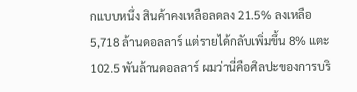กแบบหนึ่ง สินค้าคงเหลือลดลง 21.5% ลงเหลือ 5,718 ล้านดอลลาร์ แต่รายได้กลับเพิ่มขึ้น 8% แตะ 102.5 พันล้านดอลลาร์ ผมว่านี่คือศิลปะของการบริ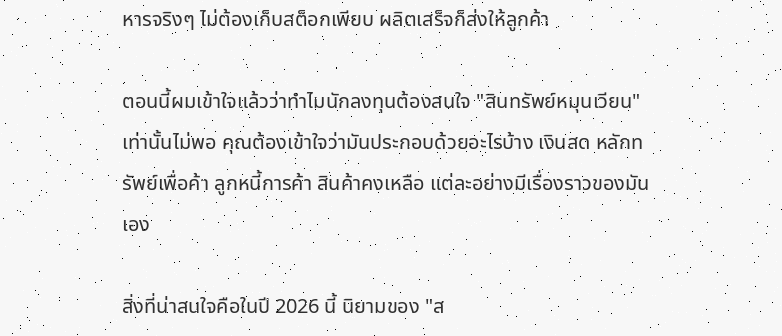หารจริงๆ ไม่ต้องเก็บสต็อกเพียบ ผลิตเสร็จก็ส่งให้ลูกค้า

ตอนนี้ผมเข้าใจแล้วว่าทำไมนักลงทุนต้องสนใจ "สินทรัพย์หมุนเวียน" เท่านั้นไม่พอ คุณต้องเข้าใจว่ามันประกอบด้วยอะไรบ้าง เงินสด หลักทรัพย์เพื่อค้า ลูกหนี้การค้า สินค้าคงเหลือ แต่ละอย่างมีเรื่องราวของมันเอง

สิ่งที่น่าสนใจคือในปี 2026 นี้ นิยามของ "ส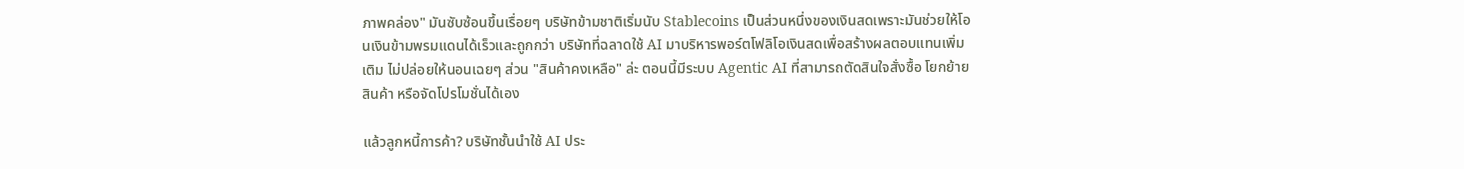ภาพคล่อง" มันซับซ้อนขึ้นเรื่อยๆ บริษัทข้ามชาติเริ่มนับ Stablecoins เป็นส่วนหนึ่งของเงินสดเพราะมันช่วยให้โอนเงินข้ามพรมแดนได้เร็วและถูกกว่า บริษัทที่ฉลาดใช้ AI มาบริหารพอร์ตโฟลิโอเงินสดเพื่อสร้างผลตอบแทนเพิ่มเติม ไม่ปล่อยให้นอนเฉยๆ ส่วน "สินค้าคงเหลือ" ล่ะ ตอนนี้มีระบบ Agentic AI ที่สามารถตัดสินใจสั่งซื้อ โยกย้ายสินค้า หรือจัดโปรโมชั่นได้เอง

แล้วลูกหนี้การค้า? บริษัทชั้นนำใช้ AI ประ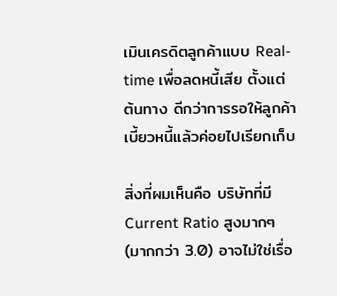เมินเครดิตลูกค้าแบบ Real-time เพื่อลดหนี้เสีย ตั้งแต่ต้นทาง ดีกว่าการรอให้ลูกค้าเบี้ยวหนี้แล้วค่อยไปเรียกเก็บ

สิ่งที่ผมเห็นคือ บริษัทที่มี Current Ratio สูงมากๆ (มากกว่า 3.0) อาจไม่ใช่เรื่อ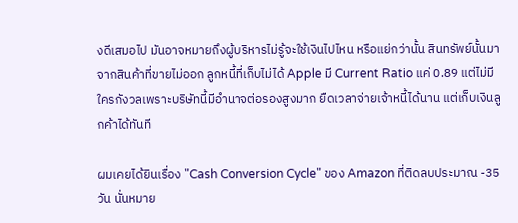งดีเสมอไป มันอาจหมายถึงผู้บริหารไม่รู้จะใช้เงินไปไหน หรือแย่กว่านั้น สินทรัพย์นั้นมาจากสินค้าที่ขายไม่ออก ลูกหนี้ที่เก็บไม่ได้ Apple มี Current Ratio แค่ 0.89 แต่ไม่มีใครกังวลเพราะบริษัทนี้มีอำนาจต่อรองสูงมาก ยืดเวลาจ่ายเจ้าหนี้ได้นาน แต่เก็บเงินลูกค้าได้ทันที

ผมเคยได้ยินเรื่อง "Cash Conversion Cycle" ของ Amazon ที่ติดลบประมาณ -35 วัน นั่นหมาย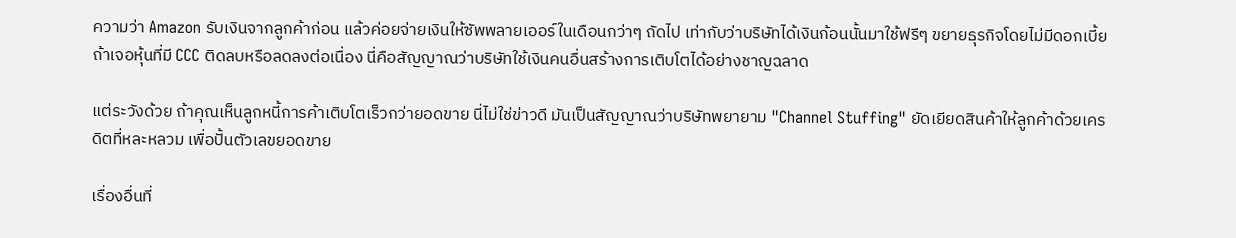ความว่า Amazon รับเงินจากลูกค้าก่อน แล้วค่อยจ่ายเงินให้ซัพพลายเออร์ในเดือนกว่าๆ ถัดไป เท่ากับว่าบริษัทได้เงินก้อนนั้นมาใช้ฟรีๆ ขยายธุรกิจโดยไม่มีดอกเบี้ย ถ้าเจอหุ้นที่มี CCC ติดลบหรือลดลงต่อเนื่อง นี่คือสัญญาณว่าบริษัทใช้เงินคนอื่นสร้างการเติบโตได้อย่างชาญฉลาด

แต่ระวังด้วย ถ้าคุณเห็นลูกหนี้การค้าเติบโตเร็วกว่ายอดขาย นี่ไม่ใช่ข่าวดี มันเป็นสัญญาณว่าบริษัทพยายาม "Channel Stuffing" ยัดเยียดสินค้าให้ลูกค้าด้วยเครดิตที่หละหลวม เพื่อปั้นตัวเลขยอดขาย

เรื่องอื่นที่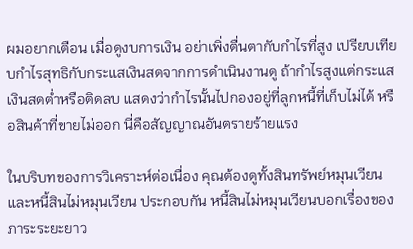ผมอยากเตือน เมื่อดูงบการเงิน อย่าเพิ่งตื่นตากับกำไรที่สูง เปรียบเทียบกำไรสุทธิกับกระแสเงินสดจากการดำเนินงานดู ถ้ากำไรสูงแต่กระแสเงินสดต่ำหรือติดลบ แสดงว่ากำไรนั้นไปกองอยู่ที่ลูกหนี้ที่เก็บไม่ได้ หรือสินค้าที่ขายไม่ออก นี่คือสัญญาณอันตรายร้ายแรง

ในบริบทของการวิเคราะห์ต่อเนื่อง คุณต้องดูทั้งสินทรัพย์หมุนเวียนและหนี้สินไม่หมุนเวียน ประกอบกัน หนี้สินไม่หมุนเวียนบอกเรื่องของภาระระยะยาว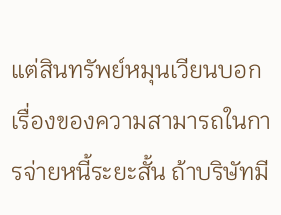แต่สินทรัพย์หมุนเวียนบอกเรื่องของความสามารถในการจ่ายหนี้ระยะสั้น ถ้าบริษัทมี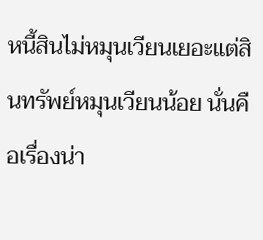หนี้สินไม่หมุนเวียนเยอะแต่สินทรัพย์หมุนเวียนน้อย นั่นคือเรื่องน่า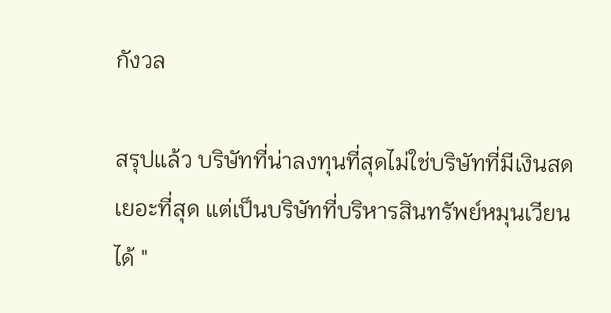กังวล

สรุปแล้ว บริษัทที่น่าลงทุนที่สุดไม่ใช่บริษัทที่มีเงินสดเยอะที่สุด แต่เป็นบริษัทที่บริหารสินทรัพย์หมุนเวียนได้ "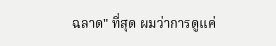ฉลาด" ที่สุด ผมว่าการดูแค่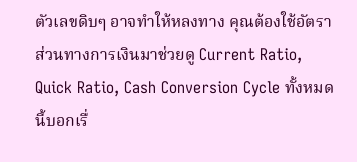ตัวเลขดิบๆ อาจทำให้หลงทาง คุณต้องใช้อัตราส่วนทางการเงินมาช่วยดู Current Ratio, Quick Ratio, Cash Conversion Cycle ทั้งหมดนี้บอกเรื่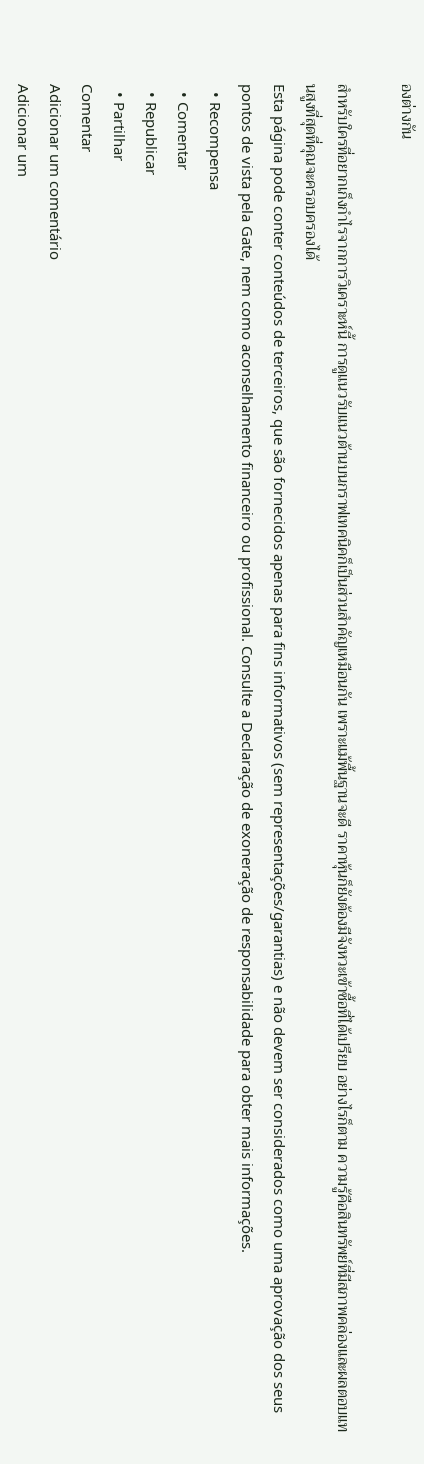องต่างกัน

สำหรับใครที่อยากเก็งกำไรจากการวิเคราะห์นี้ การดูแนวรับแนวต้านบนกราฟเทคนิคก็เป็นส่วนสำคัญเหมือนกัน เพราะแม้พื้นฐานจะดี ราคาหุ้นก็ยังต้องมีจังหวะเข้าซื้อที่ได้เปรียบ อย่างไรก็ตาม ความรู้คือสินทรัพย์ที่มีสภาพคล่องและผลตอบแทนสูงที่สุดที่คุณจะครอบครองได้
Esta página pode conter conteúdos de terceiros, que são fornecidos apenas para fins informativos (sem representações/garantias) e não devem ser considerados como uma aprovação dos seus pontos de vista pela Gate, nem como aconselhamento financeiro ou profissional. Consulte a Declaração de exoneração de responsabilidade para obter mais informações.
  • Recompensa
  • Comentar
  • Republicar
  • Partilhar
Comentar
Adicionar um comentário
Adicionar um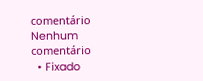comentário
Nenhum comentário
  • Fixado